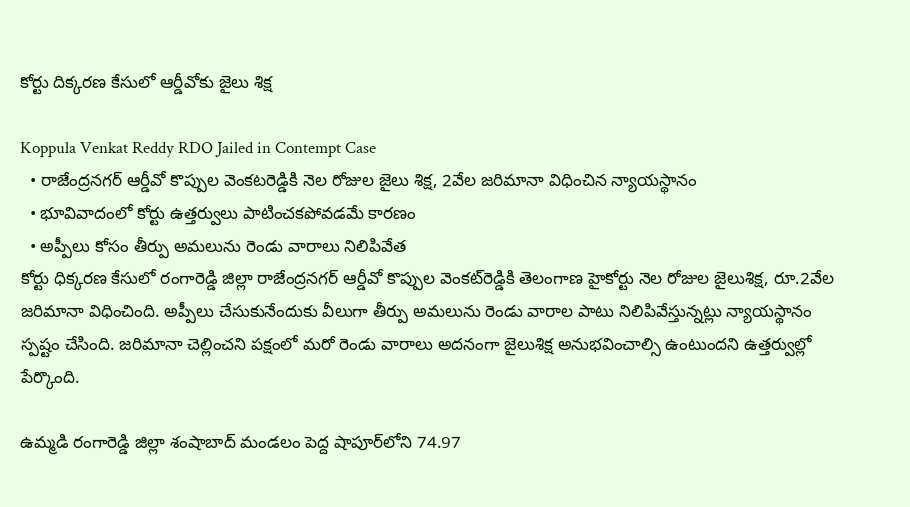కోర్టు దిక్కరణ కేసులో ఆర్డీవోకు జైలు శిక్ష

Koppula Venkat Reddy RDO Jailed in Contempt Case
  • రాజేంద్రనగర్ ఆర్డీవో కొప్పుల వెంకటరెడ్డికి నెల రోజుల జైలు శిక్ష, 2వేల జరిమానా విధించిన న్యాయస్థానం
  • భూవివాదంలో కోర్టు ఉత్తర్వులు పాటించకపోవడమే కారణం
  • అప్పీలు కోసం తీర్పు అమలును రెండు వారాలు నిలిపివేత
కోర్టు ధిక్కరణ కేసులో రంగారెడ్డి జిల్లా రాజేంద్రనగర్‌ ఆర్డీవో కొప్పుల వెంకట్‌రెడ్డికి తెలంగాణ హైకోర్టు నెల రోజుల జైలుశిక్ష, రూ.2వేల జరిమానా విధించింది. అప్పీలు చేసుకునేందుకు వీలుగా తీర్పు అమలును రెండు వారాల పాటు నిలిపివేస్తున్నట్లు న్యాయస్థానం స్పష్టం చేసింది. జరిమానా చెల్లించని పక్షంలో మరో రెండు వారాలు అదనంగా జైలుశిక్ష అనుభవించాల్సి ఉంటుందని ఉత్తర్వుల్లో పేర్కొంది.

ఉమ్మడి రంగారెడ్డి జిల్లా శంషాబాద్‌ మండలం పెద్ద షాపూర్‌లోని 74.97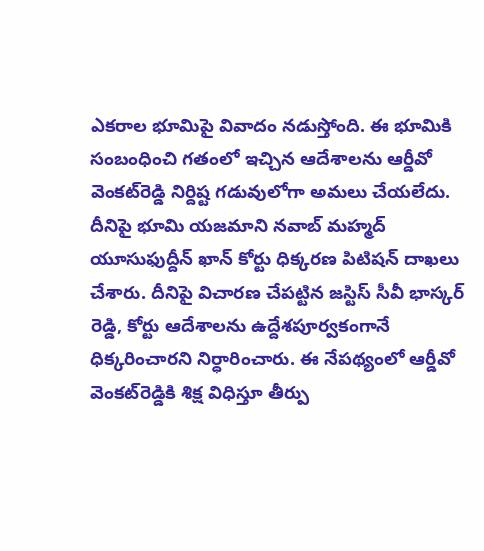ఎకరాల భూమిపై వివాదం నడుస్తోంది. ఈ భూమికి సంబంధించి గతంలో ఇచ్చిన ఆదేశాలను ఆర్డీవో వెంకట్‌రెడ్డి నిర్దిష్ట గడువులోగా అమలు చేయలేదు. దీనిపై భూమి యజమాని నవాబ్ మహ్మద్ యూసుఫుద్దీన్‌ ఖాన్ కోర్టు ధిక్కరణ పిటిషన్ దాఖలు చేశారు. దీనిపై విచారణ చేపట్టిన జస్టిస్ సీవీ భాస్కర్ రెడ్డి, కోర్టు ఆదేశాలను ఉద్దేశపూర్వకంగానే ధిక్కరించారని నిర్ధారించారు. ఈ నేపథ్యంలో ఆర్డీవో వెంకట్‌రెడ్డికి శిక్ష విధిస్తూ తీర్పు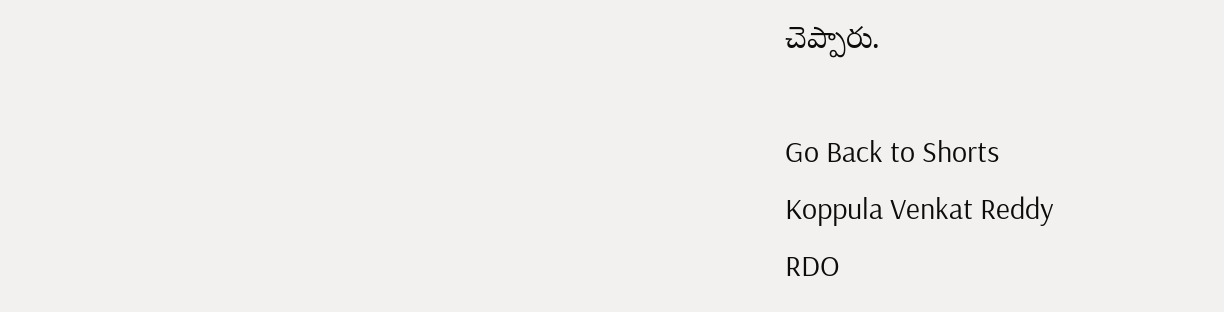చెప్పారు.

Go Back to Shorts
Koppula Venkat Reddy
RDO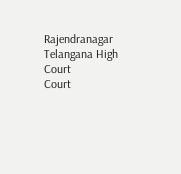Rajendranagar
Telangana High Court
Court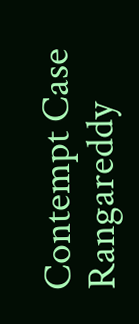Contempt Case
Rangareddy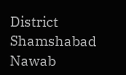District
Shamshabad
Nawab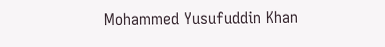Mohammed Yusufuddin Khan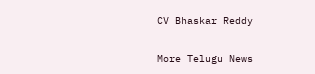CV Bhaskar Reddy

More Telugu News